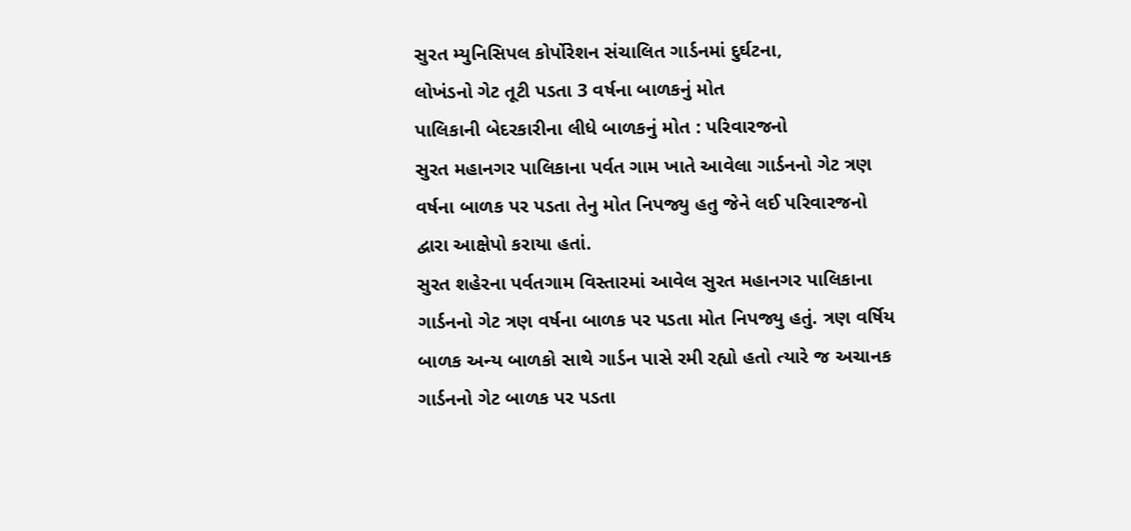સુરત મ્યુનિસિપલ કોર્પોરેશન સંચાલિત ગાર્ડનમાં દુર્ઘટના,
લોખંડનો ગેટ તૂટી પડતા 3 વર્ષના બાળકનું મોત
પાલિકાની બેદરકારીના લીધે બાળકનું મોત : પરિવારજનો
સુરત મહાનગર પાલિકાના પર્વત ગામ ખાતે આવેલા ગાર્ડનનો ગેટ ત્રણ વર્ષના બાળક પર પડતા તેનુ મોત નિપજ્યુ હતુ જેને લઈ પરિવારજનો દ્વારા આક્ષેપો કરાયા હતાં.
સુરત શહેરના પર્વતગામ વિસ્તારમાં આવેલ સુરત મહાનગર પાલિકાના ગાર્ડનનો ગેટ ત્રણ વર્ષના બાળક પર પડતા મોત નિપજ્યુ હતું. ત્રણ વર્ષિય બાળક અન્ય બાળકો સાથે ગાર્ડન પાસે રમી રહ્યો હતો ત્યારે જ અચાનક ગાર્ડનનો ગેટ બાળક પર પડતા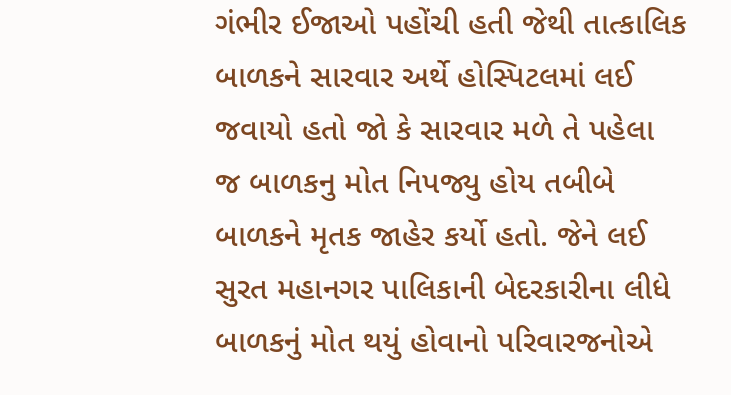ગંભીર ઈજાઓ પહોંચી હતી જેથી તાત્કાલિક બાળકને સારવાર અર્થે હોસ્પિટલમાં લઈ જવાયો હતો જો કે સારવાર મળે તે પહેલા જ બાળકનુ મોત નિપજ્યુ હોય તબીબે બાળકને મૃતક જાહેર કર્યો હતો. જેને લઈ સુરત મહાનગર પાલિકાની બેદરકારીના લીધે બાળકનું મોત થયું હોવાનો પરિવારજનોએ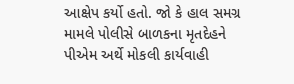આક્ષેપ કર્યો હતો. જો કે હાલ સમગ્ર મામલે પોલીસે બાળકના મૃતદેહને પીએમ અર્થે મોકલી કાર્યવાહી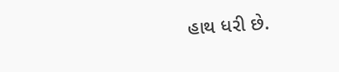હાથ ધરી છે.